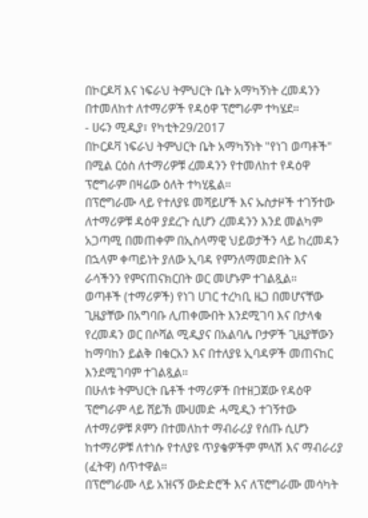በኮርዶቫ እና ነፍራህ ትምህርት ቤት አማካኝነት ረመዳንን በተመለከተ ለተማሪዎች የዳዕዋ ፕሮግራም ተካሄደ።
- ሀሩን ሚዲያ፣ የካቲት29/2017
በኮርዶቫ ነፍራህ ትምህርት ቤት አማካኝነት "የነገ ወጣቶች" በሚል ርዕስ ለተማሪዎቹ ረመዳንን የተመለከተ የዳዕዋ ፕሮግራም በዛሬው ዕለት ተካሂዷል።
በፕሮግራሙ ላይ የተለያዩ መሻይሆች እና ኡስታዞች ተገኝተው ለተማሪዎቹ ዳዕዋ ያደረጉ ሲሆን ረመዳንን እንደ መልካም አጋጣሚ በመጠቀም በኢስላማዊ ህይወታችን ላይ ከረመዳን በኋላም ቀጣይነት ያለው ኢባዳ የምንለማመድበት እና ራሳችንን የምናጠናክርበት ወር መሆኑም ተገልጿል።
ወጣቶች (ተማሪዎች) የነገ ሀገር ተረካቢ ዜጋ በመሆናቸው ጊዜያቸው በአግባቡ ሊጠቀሙበት እንደሚገባ እና በታላቁ የረመዳን ወር በሶሻል ሚዲያና በአልባሌ ቦታዎች ጊዜያቸውን ከማባከን ይልቅ በቁርአን እና በተለያዩ ኢባዳዎች መጠናከር እንደሚገባም ተገልጿል።
በሁለቱ ትምህርት ቤቶች ተማሪዎች በተዘጋጀው የዳዕዋ ፕሮግራም ላይ ሸይኽ ሙሀመድ ሓሚዲን ተገኝተው ለተማሪዎቹ ጾምን በተመለከተ ማብራሪያ የሰጡ ሲሆን ከተማሪዎቹ ለተነሱ የተለያዩ ጥያቄዎችም ምላሽ እና ማብራሪያ (ፈትዋ) ሰጥተዋል።
በፕሮግራሙ ላይ አዝናኝ ውድድሮች እና ለፕሮግራሙ መሳካት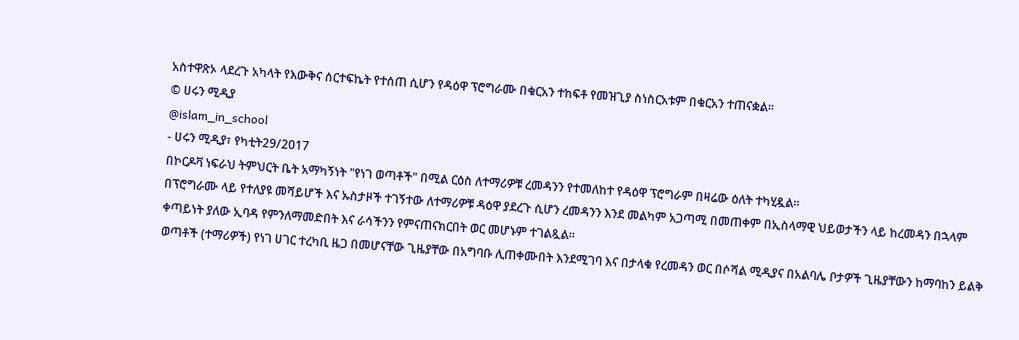አስተዋጽኦ ላደረጉ አካላት የእውቅና ሰርተፍኬት የተሰጠ ሲሆን የዳዕዋ ፕሮግራሙ በቁርአን ተከፍቶ የመዝጊያ ስነስርአቱም በቁርአን ተጠናቋል።
© ሀሩን ሚዲያ
@islam_in_school
- ሀሩን ሚዲያ፣ የካቲት29/2017
በኮርዶቫ ነፍራህ ትምህርት ቤት አማካኝነት "የነገ ወጣቶች" በሚል ርዕስ ለተማሪዎቹ ረመዳንን የተመለከተ የዳዕዋ ፕሮግራም በዛሬው ዕለት ተካሂዷል።
በፕሮግራሙ ላይ የተለያዩ መሻይሆች እና ኡስታዞች ተገኝተው ለተማሪዎቹ ዳዕዋ ያደረጉ ሲሆን ረመዳንን እንደ መልካም አጋጣሚ በመጠቀም በኢስላማዊ ህይወታችን ላይ ከረመዳን በኋላም ቀጣይነት ያለው ኢባዳ የምንለማመድበት እና ራሳችንን የምናጠናክርበት ወር መሆኑም ተገልጿል።
ወጣቶች (ተማሪዎች) የነገ ሀገር ተረካቢ ዜጋ በመሆናቸው ጊዜያቸው በአግባቡ ሊጠቀሙበት እንደሚገባ እና በታላቁ የረመዳን ወር በሶሻል ሚዲያና በአልባሌ ቦታዎች ጊዜያቸውን ከማባከን ይልቅ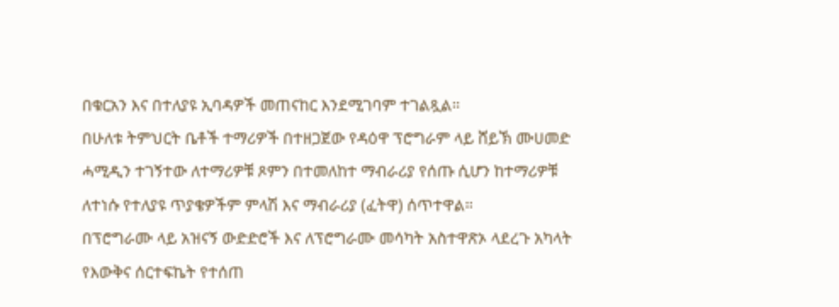በቁርአን እና በተለያዩ ኢባዳዎች መጠናከር እንደሚገባም ተገልጿል።
በሁለቱ ትምህርት ቤቶች ተማሪዎች በተዘጋጀው የዳዕዋ ፕሮግራም ላይ ሸይኽ ሙሀመድ ሓሚዲን ተገኝተው ለተማሪዎቹ ጾምን በተመለከተ ማብራሪያ የሰጡ ሲሆን ከተማሪዎቹ ለተነሱ የተለያዩ ጥያቄዎችም ምላሽ እና ማብራሪያ (ፈትዋ) ሰጥተዋል።
በፕሮግራሙ ላይ አዝናኝ ውድድሮች እና ለፕሮግራሙ መሳካት አስተዋጽኦ ላደረጉ አካላት የእውቅና ሰርተፍኬት የተሰጠ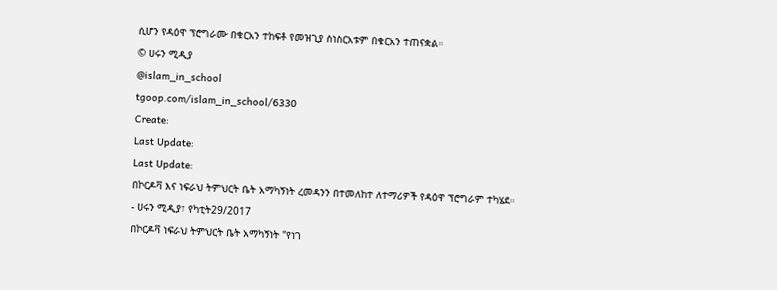ሲሆን የዳዕዋ ፕሮግራሙ በቁርአን ተከፍቶ የመዝጊያ ስነስርአቱም በቁርአን ተጠናቋል።
© ሀሩን ሚዲያ
@islam_in_school
tgoop.com/islam_in_school/6330
Create:
Last Update:
Last Update:
በኮርዶቫ እና ነፍራህ ትምህርት ቤት አማካኝነት ረመዳንን በተመለከተ ለተማሪዎች የዳዕዋ ፕሮግራም ተካሄደ።
- ሀሩን ሚዲያ፣ የካቲት29/2017
በኮርዶቫ ነፍራህ ትምህርት ቤት አማካኝነት "የነገ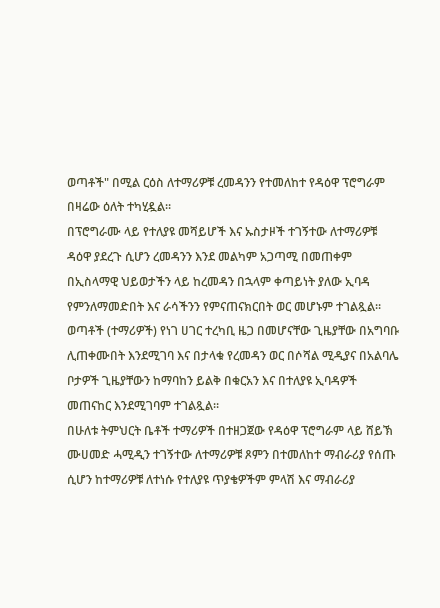ወጣቶች" በሚል ርዕስ ለተማሪዎቹ ረመዳንን የተመለከተ የዳዕዋ ፕሮግራም በዛሬው ዕለት ተካሂዷል።
በፕሮግራሙ ላይ የተለያዩ መሻይሆች እና ኡስታዞች ተገኝተው ለተማሪዎቹ ዳዕዋ ያደረጉ ሲሆን ረመዳንን እንደ መልካም አጋጣሚ በመጠቀም በኢስላማዊ ህይወታችን ላይ ከረመዳን በኋላም ቀጣይነት ያለው ኢባዳ የምንለማመድበት እና ራሳችንን የምናጠናክርበት ወር መሆኑም ተገልጿል።
ወጣቶች (ተማሪዎች) የነገ ሀገር ተረካቢ ዜጋ በመሆናቸው ጊዜያቸው በአግባቡ ሊጠቀሙበት እንደሚገባ እና በታላቁ የረመዳን ወር በሶሻል ሚዲያና በአልባሌ ቦታዎች ጊዜያቸውን ከማባከን ይልቅ በቁርአን እና በተለያዩ ኢባዳዎች መጠናከር እንደሚገባም ተገልጿል።
በሁለቱ ትምህርት ቤቶች ተማሪዎች በተዘጋጀው የዳዕዋ ፕሮግራም ላይ ሸይኽ ሙሀመድ ሓሚዲን ተገኝተው ለተማሪዎቹ ጾምን በተመለከተ ማብራሪያ የሰጡ ሲሆን ከተማሪዎቹ ለተነሱ የተለያዩ ጥያቄዎችም ምላሽ እና ማብራሪያ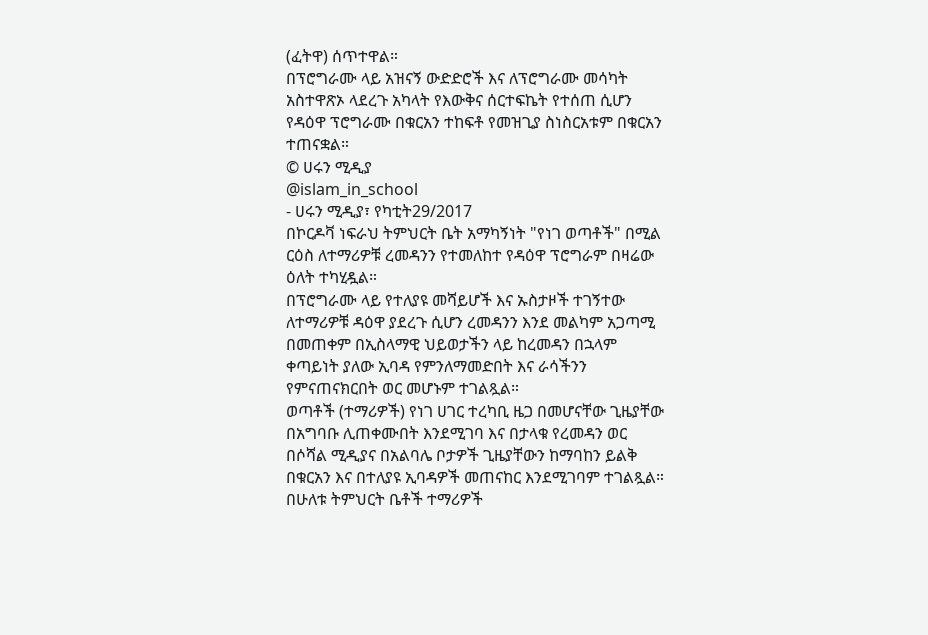(ፈትዋ) ሰጥተዋል።
በፕሮግራሙ ላይ አዝናኝ ውድድሮች እና ለፕሮግራሙ መሳካት አስተዋጽኦ ላደረጉ አካላት የእውቅና ሰርተፍኬት የተሰጠ ሲሆን የዳዕዋ ፕሮግራሙ በቁርአን ተከፍቶ የመዝጊያ ስነስርአቱም በቁርአን ተጠናቋል።
© ሀሩን ሚዲያ
@islam_in_school
- ሀሩን ሚዲያ፣ የካቲት29/2017
በኮርዶቫ ነፍራህ ትምህርት ቤት አማካኝነት "የነገ ወጣቶች" በሚል ርዕስ ለተማሪዎቹ ረመዳንን የተመለከተ የዳዕዋ ፕሮግራም በዛሬው ዕለት ተካሂዷል።
በፕሮግራሙ ላይ የተለያዩ መሻይሆች እና ኡስታዞች ተገኝተው ለተማሪዎቹ ዳዕዋ ያደረጉ ሲሆን ረመዳንን እንደ መልካም አጋጣሚ በመጠቀም በኢስላማዊ ህይወታችን ላይ ከረመዳን በኋላም ቀጣይነት ያለው ኢባዳ የምንለማመድበት እና ራሳችንን የምናጠናክርበት ወር መሆኑም ተገልጿል።
ወጣቶች (ተማሪዎች) የነገ ሀገር ተረካቢ ዜጋ በመሆናቸው ጊዜያቸው በአግባቡ ሊጠቀሙበት እንደሚገባ እና በታላቁ የረመዳን ወር በሶሻል ሚዲያና በአልባሌ ቦታዎች ጊዜያቸውን ከማባከን ይልቅ በቁርአን እና በተለያዩ ኢባዳዎች መጠናከር እንደሚገባም ተገልጿል።
በሁለቱ ትምህርት ቤቶች ተማሪዎች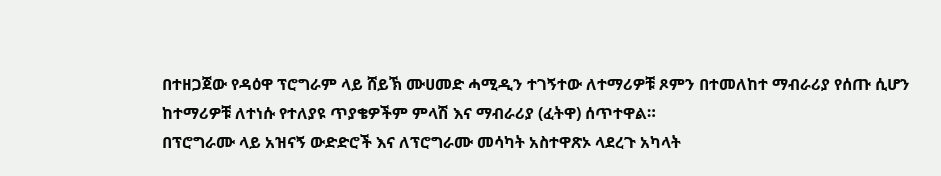በተዘጋጀው የዳዕዋ ፕሮግራም ላይ ሸይኽ ሙሀመድ ሓሚዲን ተገኝተው ለተማሪዎቹ ጾምን በተመለከተ ማብራሪያ የሰጡ ሲሆን ከተማሪዎቹ ለተነሱ የተለያዩ ጥያቄዎችም ምላሽ እና ማብራሪያ (ፈትዋ) ሰጥተዋል።
በፕሮግራሙ ላይ አዝናኝ ውድድሮች እና ለፕሮግራሙ መሳካት አስተዋጽኦ ላደረጉ አካላት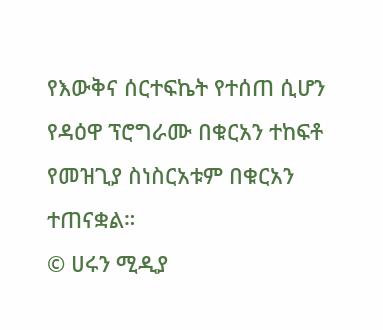የእውቅና ሰርተፍኬት የተሰጠ ሲሆን የዳዕዋ ፕሮግራሙ በቁርአን ተከፍቶ የመዝጊያ ስነስርአቱም በቁርአን ተጠናቋል።
© ሀሩን ሚዲያ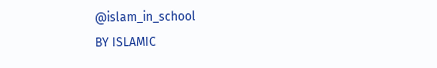@islam_in_school
BY ISLAMIC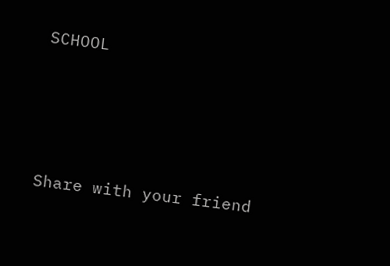SCHOOL




Share with your friend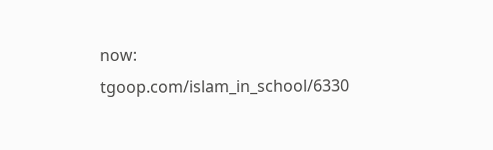now:
tgoop.com/islam_in_school/6330